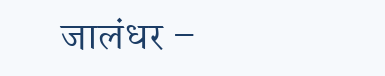जालंधर –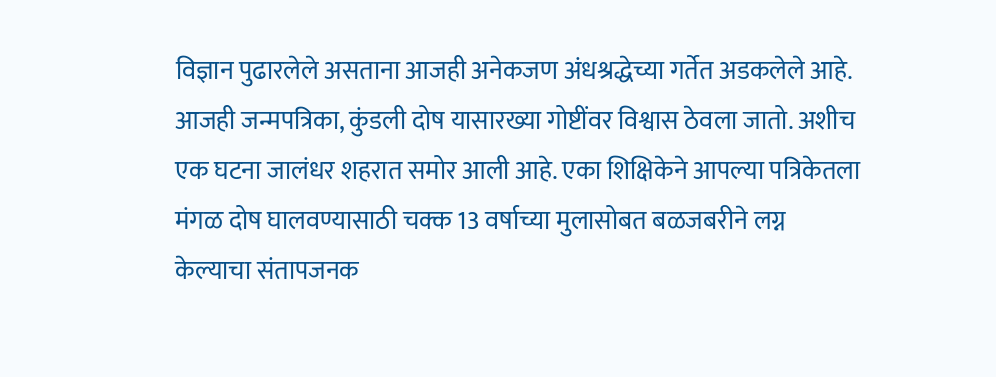विज्ञान पुढारलेले असताना आजही अनेकजण अंधश्रद्धेच्या गर्तेत अडकलेले आहे. आजही जन्मपत्रिका, कुंडली दोष यासारख्या गोष्टींवर विश्वास ठेवला जातो. अशीच एक घटना जालंधर शहरात समोर आली आहे. एका शिक्षिकेने आपल्या पत्रिकेतला मंगळ दोष घालवण्यासाठी चक्क 13 वर्षाच्या मुलासोबत बळजबरीने लग्न केल्याचा संतापजनक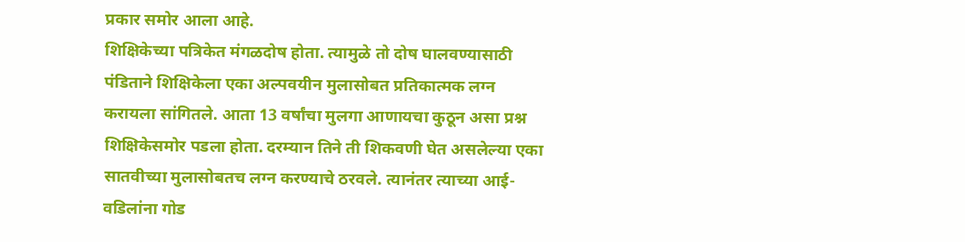प्रकार समोर आला आहे.
शिक्षिकेच्या पत्रिकेत मंगळदोष होता. त्यामुळे तो दोष घालवण्यासाठी पंडिताने शिक्षिकेला एका अल्पवयीन मुलासोबत प्रतिकात्मक लग्न करायला सांगितले. आता 13 वर्षांचा मुलगा आणायचा कुठून असा प्रश्न शिक्षिकेसमोर पडला होता. दरम्यान तिने ती शिकवणी घेत असलेल्या एका सातवीच्या मुलासोबतच लग्न करण्याचे ठरवले. त्यानंतर त्याच्या आई-वडिलांना गोड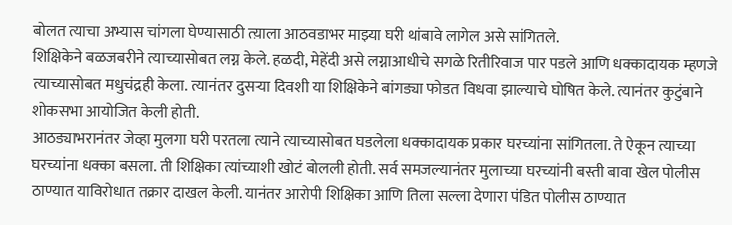बोलत त्याचा अभ्यास चांगला घेण्यासाठी त्य़ाला आठवडाभर माझ्या घरी थांबावे लागेल असे सांगितले.
शिक्षिकेने बळजबरीने त्याच्यासोबत लग्न केले. हळदी, मेहेंदी असे लग्नाआधीचे सगळे रितीरिवाज पार पडले आणि धक्कादायक म्हणजे त्याच्यासोबत मधुचंद्रही केला. त्यानंतर दुसऱ्या दिवशी या शिक्षिकेने बांगड्या फोडत विधवा झाल्याचे घोषित केले. त्यानंतर कुटुंबाने शोकसभा आयोजित केली होती.
आठड्याभरानंतर जेव्हा मुलगा घरी परतला त्याने त्याच्यासोबत घडलेला धक्कादायक प्रकार घरच्यांना सांगितला. ते ऐकून त्याच्या घरच्यांना धक्का बसला. ती शिक्षिका त्यांच्याशी खोटं बोलली होती. सर्व समजल्यानंतर मुलाच्या घरच्यांनी बस्ती बावा खेल पोलीस ठाण्यात याविरोधात तक्रार दाखल केली. यानंतर आरोपी शिक्षिका आणि तिला सल्ला देणारा पंडित पोलीस ठाण्यात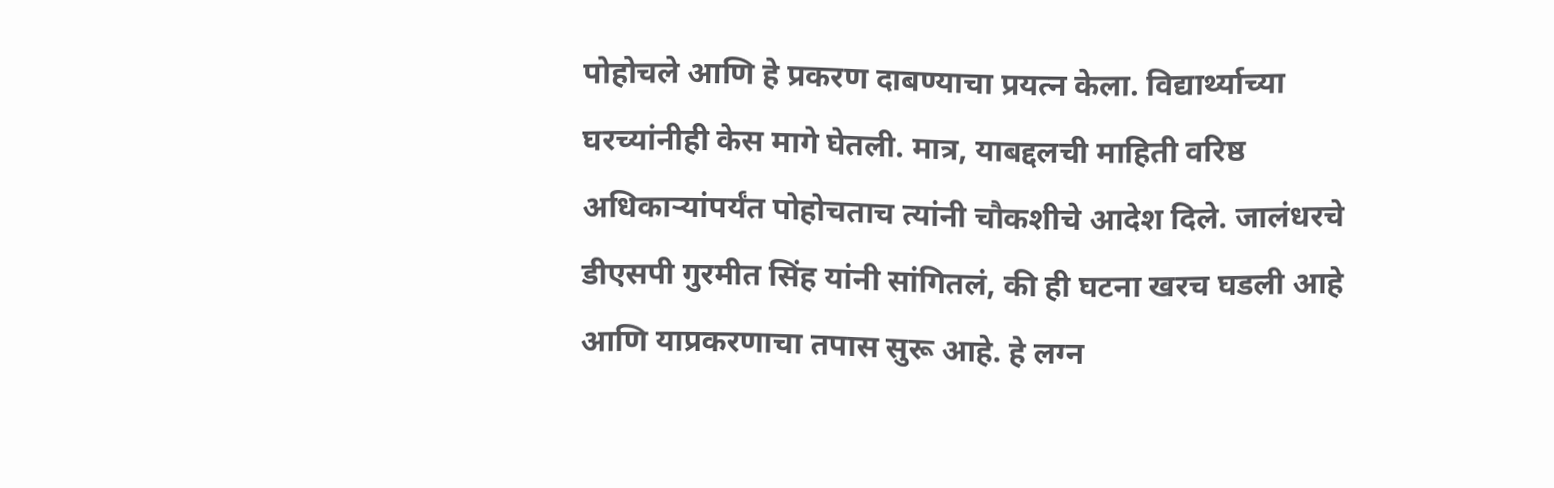पोहोचले आणि हे प्रकरण दाबण्याचा प्रयत्न केला. विद्यार्थ्याच्या घरच्यांनीही केस मागे घेतली. मात्र, याबद्दलची माहिती वरिष्ठ अधिकाऱ्यांपर्यंत पोहोचताच त्यांनी चौकशीचे आदेश दिले. जालंधरचे डीएसपी गुरमीत सिंह यांनी सांगितलं, की ही घटना खरच घडली आहे आणि याप्रकरणाचा तपास सुरू आहे. हे लग्न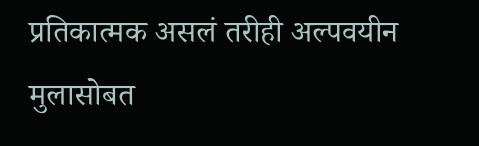प्रतिकात्मक असलं तरीही अल्पवयीन मुलासोबत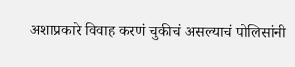अशाप्रकारे विवाह करणं चुकीचं असल्याचं पोलिसांनी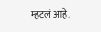म्हटलं आहे.